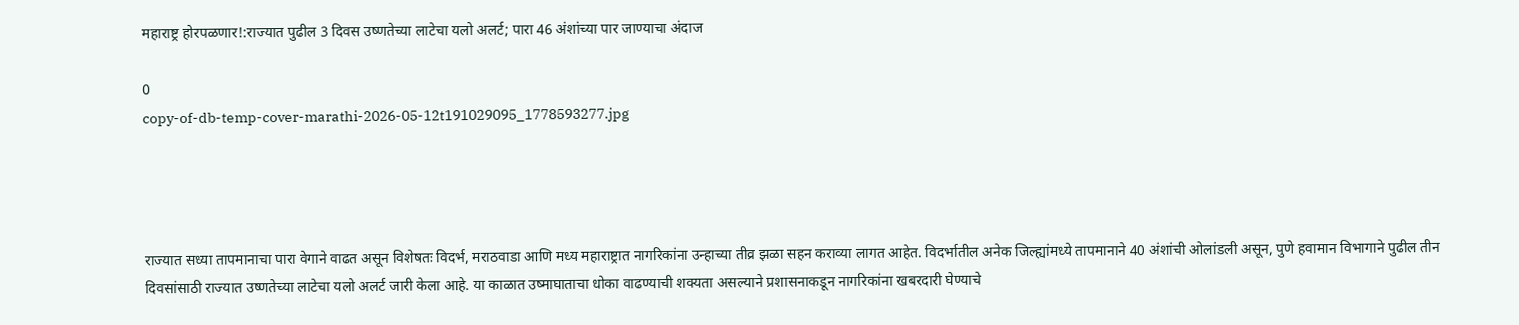महाराष्ट्र होरपळणार!:राज्यात पुढील 3 दिवस उष्णतेच्या लाटेचा यलो अलर्ट; पारा 46 अंशांच्या पार जाण्याचा अंदाज

0
copy-of-db-temp-cover-marathi-2026-05-12t191029095_1778593277.jpg




राज्यात सध्या तापमानाचा पारा वेगाने वाढत असून विशेषतः विदर्भ, मराठवाडा आणि मध्य महाराष्ट्रात नागरिकांना उन्हाच्या तीव्र झळा सहन कराव्या लागत आहेत. विदर्भातील अनेक जिल्ह्यांमध्ये तापमानाने 40 अंशांची ओलांडली असून, पुणे हवामान विभागाने पुढील तीन दिवसांसाठी राज्यात उष्णतेच्या लाटेचा यलो अलर्ट जारी केला आहे. या काळात उष्माघाताचा धोका वाढण्याची शक्यता असल्याने प्रशासनाकडून नागरिकांना खबरदारी घेण्याचे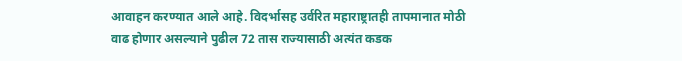आवाहन करण्यात आले आहे. विदर्भासह उर्वरित महाराष्ट्रातही तापमानात मोठी वाढ होणार असल्याने पुढील 72 तास राज्यासाठी अत्यंत कडक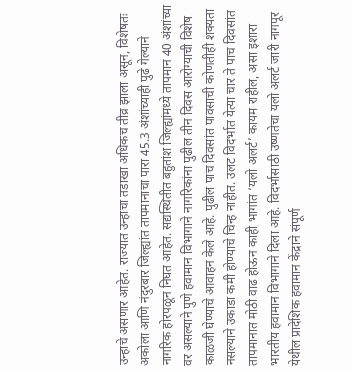उन्हाचे असणार आहेत. राज्यात उन्हाचा तडाखा अधिकच तीव्र झाला असून, विशेषतः अकोला आणि नंदुरबार जिल्ह्यांत तापमानाचा पारा 45.3 अंशांच्याही पुढे गेल्याने नागरिक होरपळून निघत आहेत. सद्यस्थितीत बहुतांश जिल्ह्यांमध्ये तापमान 40 अंशांच्या वर असल्याने पुणे हवामान विभागाने नागरिकांना पुढील तीन दिवस आरोग्याची विशेष काळजी घेण्याचे आवाहन केले आहे. पुढील पाच दिवसांत पावसाची कोणतीही शक्यता नसल्याने उकाडा कमी होण्याचे चिन्ह नाहीत. उलट विदर्भात येत्या चार ते पाच दिवसांत तापमानात मोठी वाढ होऊन काही भागांत ‘यलो अलर्ट’ कायम राहील, असा इशारा भारतीय हवामान विभागाने दिला आहे. विदर्भासाठी उष्णतेचा यलो अलर्ट जारी नागपूर येथील प्रादेशिक हवामान केंद्राने संपूर्ण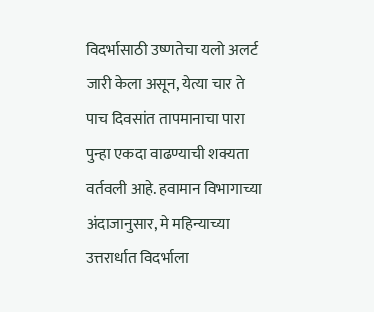विदर्भासाठी उष्णतेचा यलो अलर्ट जारी केला असून, येत्या चार ते पाच दिवसांत तापमानाचा पारा पुन्हा एकदा वाढण्याची शक्यता वर्तवली आहे. हवामान विभागाच्या अंदाजानुसार, मे महिन्याच्या उत्तरार्धात विदर्भाला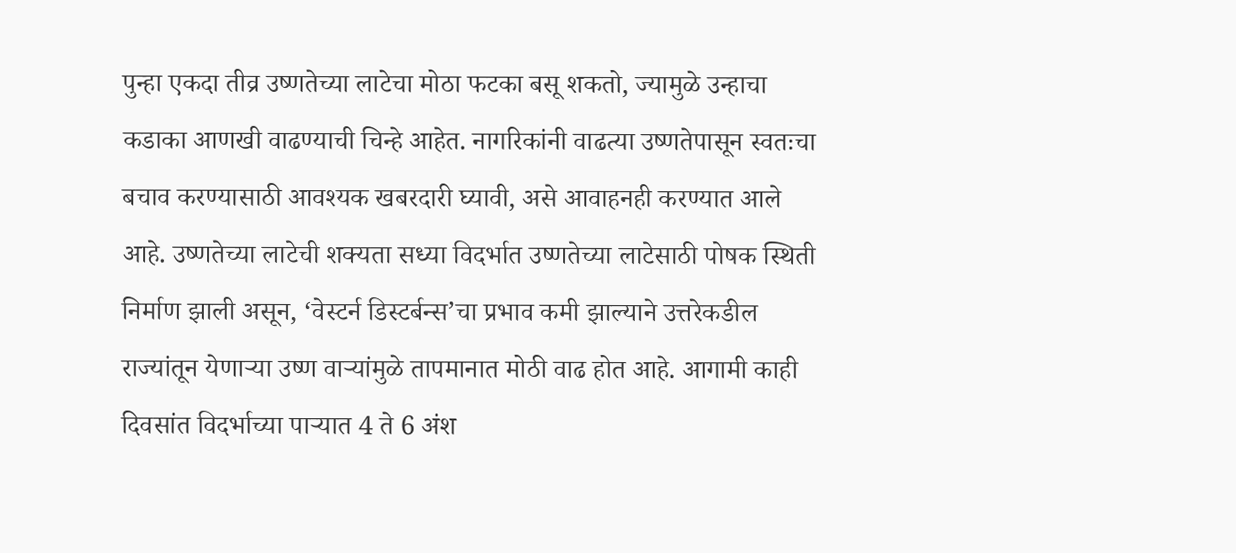पुन्हा एकदा तीव्र उष्णतेच्या लाटेचा मोठा फटका बसू शकतो, ज्यामुळे उन्हाचा कडाका आणखी वाढण्याची चिन्हे आहेत. नागरिकांनी वाढत्या उष्णतेपासून स्वतःचा बचाव करण्यासाठी आवश्यक खबरदारी घ्यावी, असे आवाहनही करण्यात आले आहे. उष्णतेच्या लाटेची शक्यता सध्या विदर्भात उष्णतेच्या लाटेसाठी पोषक स्थिती निर्माण झाली असून, ‘वेस्टर्न डिस्टर्बन्स’चा प्रभाव कमी झाल्याने उत्तरेकडील राज्यांतून येणाऱ्या उष्ण वाऱ्यांमुळे तापमानात मोठी वाढ होत आहे. आगामी काही दिवसांत विदर्भाच्या पाऱ्यात 4 ते 6 अंश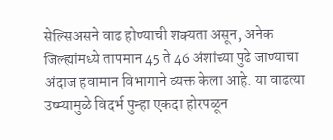सेल्सिअसने वाढ होण्याची शक्यता असून, अनेक जिल्ह्यांमध्ये तापमान 45 ते 46 अंशांच्या पुढे जाण्याचा अंदाज हवामान विभागाने व्यक्त केला आहे. या वाढत्या उष्म्यामुळे विदर्भ पुन्हा एकदा होरपळून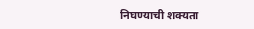निघण्याची शक्यता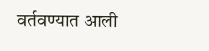वर्तवण्यात आली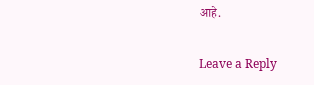आहे.

Leave a Reply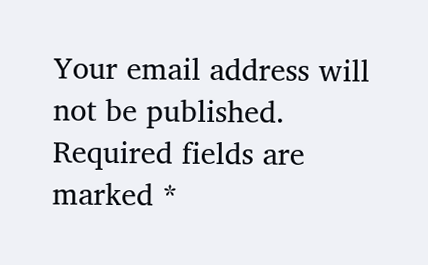Your email address will not be published. Required fields are marked *